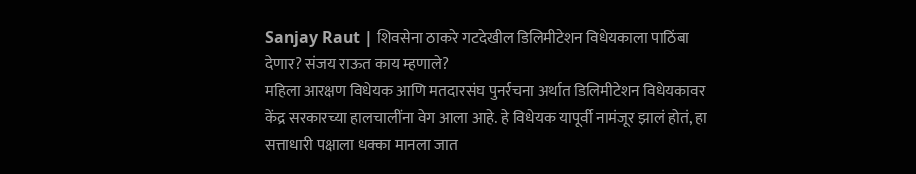Sanjay Raut | शिवसेना ठाकरे गटदेखील डिलिमीटेशन विधेयकाला पाठिंबा देणार? संजय राऊत काय म्हणाले?
महिला आरक्षण विधेयक आणि मतदारसंघ पुनर्रचना अर्थात डिलिमीटेशन विधेयकावर केंद्र सरकारच्या हालचालींना वेग आला आहे. हे विधेयक यापूर्वी नामंजूर झालं होतं, हा सत्ताधारी पक्षाला धक्का मानला जात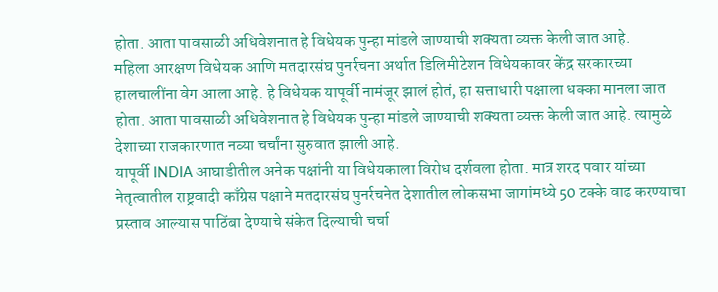होता. आता पावसाळी अधिवेशनात हे विधेयक पुन्हा मांडले जाण्याची शक्यता व्यक्त केली जात आहे.
महिला आरक्षण विधेयक आणि मतदारसंघ पुनर्रचना अर्थात डिलिमीटेशन विधेयकावर केंद्र सरकारच्या हालचालींना वेग आला आहे. हे विधेयक यापूर्वी नामंजूर झालं होतं, हा सत्ताधारी पक्षाला धक्का मानला जात होता. आता पावसाळी अधिवेशनात हे विधेयक पुन्हा मांडले जाण्याची शक्यता व्यक्त केली जात आहे. त्यामुळे देशाच्या राजकारणात नव्या चर्चांना सुरुवात झाली आहे.
यापूर्वी INDIA आघाडीतील अनेक पक्षांनी या विधेयकाला विरोध दर्शवला होता. मात्र शरद पवार यांच्या नेतृत्वातील राष्ट्रवादी काँग्रेस पक्षाने मतदारसंघ पुनर्रचनेत देशातील लोकसभा जागांमध्ये 50 टक्के वाढ करण्याचा प्रस्ताव आल्यास पाठिंबा देण्याचे संकेत दिल्याची चर्चा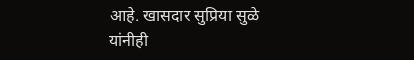आहे. खासदार सुप्रिया सुळे यांनीही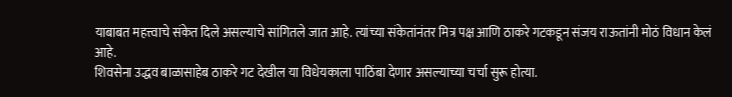याबाबत महत्त्वाचे संकेत दिले असल्याचे सांगितले जात आहे. त्यांच्या संकेतांनंतर मित्र पक्ष आणि ठाकरे गटकडून संजय राऊतांनी मोठं विधान केलं आहे.
शिवसेना उद्धव बाळासाहेब ठाकरे गट देखील या विधेयकाला पाठिंबा देणार असल्याच्या चर्चा सुरू होत्या.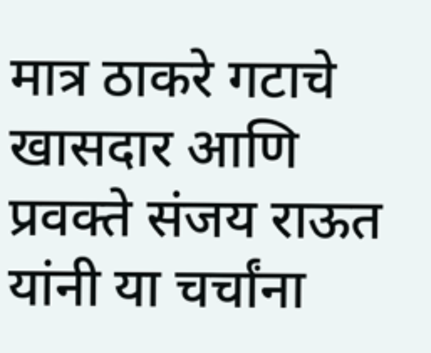मात्र ठाकरे गटाचे खासदार आणि प्रवक्ते संजय राऊत यांनी या चर्चांना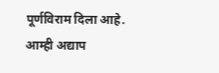पूर्णविराम दिला आहे. आम्ही अद्याप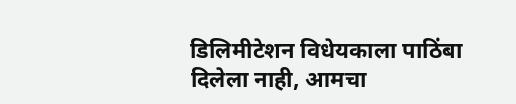डिलिमीटेशन विधेयकाला पाठिंबा दिलेला नाही, आमचा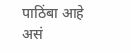पाठिंबा आहे असं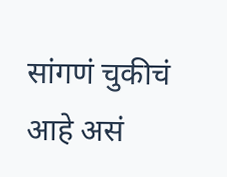सांगणं चुकीचं आहे असं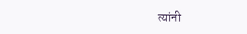त्यांनी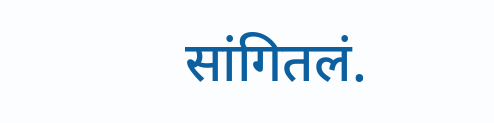सांगितलं.